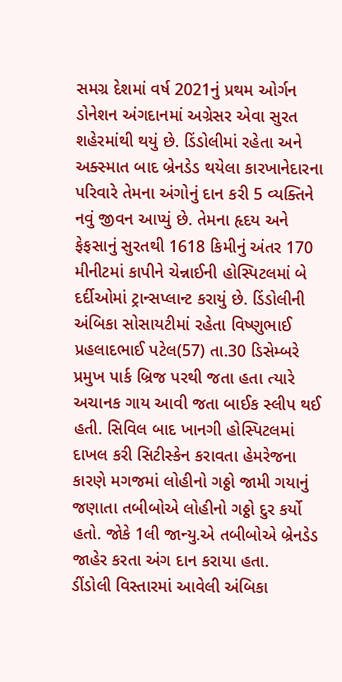સમગ્ર દેશમાં વર્ષ 2021નું પ્રથમ ઓર્ગન ડોનેશન અંગદાનમાં અગ્રેસર એવા સુરત શહેરમાંથી થયું છે. ડિંડોલીમાં રહેતા અને અક્સ્માત બાદ બ્રેનડેડ થયેલા કારખાનેદારના પરિવારે તેમના અંગોનું દાન કરી 5 વ્યક્તિને નવું જીવન આપ્યું છે. તેમના હૃદય અને ફેફસાનું સુરતથી 1618 કિમીનું અંતર 170 મીનીટમાં કાપીને ચેન્નાઈની હોસ્પિટલમાં બે દર્દીઓમાં ટ્રાન્સપ્લાન્ટ કરાયું છે. ડિંડોલીની અંબિકા સોસાયટીમાં રહેતા વિષ્ણુભાઈ પ્રહલાદભાઈ પટેલ(57) તા.30 ડિસેમ્બરે પ્રમુખ પાર્ક બ્રિજ પરથી જતા હતા ત્યારે અચાનક ગાય આવી જતા બાઈક સ્લીપ થઈ હતી. સિવિલ બાદ ખાનગી હોસ્પિટલમાં દાખલ કરી સિટીસ્કેન કરાવતા હેમરેજના કારણે મગજમાં લોહીનો ગઠ્ઠો જામી ગયાનું જણાતા તબીબોએ લોહીનો ગઠ્ઠો દુર કર્યો હતો. જોકે 1લી જાન્યુ.એ તબીબોએ બ્રેનડેડ જાહેર કરતા અંગ દાન કરાયા હતા.
ડીંડોલી વિસ્તારમાં આવેલી અંબિકા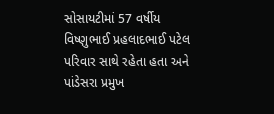સોસાયટીમાં 57 વર્ષીય વિષ્ણુભાઈ પ્રહલાદભાઈ પટેલ પરિવાર સાથે રહેતા હતા અને પાંડેસરા પ્રમુખ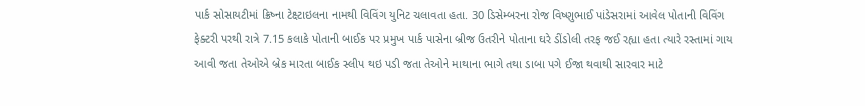પાર્ક સોસાયટીમાં ક્રિષ્ના ટેક્ષ્ટાઇલના નામથી વિવિંગ યુનિટ ચલાવતા હતા. 30 ડિસેમ્બરના રોજ વિષ્ણુભાઈ પાંડેસરામાં આવેલ પોતાની વિવિંગ ફેક્ટરી પરથી રાત્રે 7.15 કલાકે પોતાની બાઈક પર પ્રમુખ પાર્ક પાસેના બ્રીજ ઉતરીને પોતાના ઘરે ડીંડોલી તરફ જઈ રહ્યા હતા ત્યારે રસ્તામાં ગાય આવી જતા તેઓએ બ્રેક મારતા બાઈક સ્લીપ થઇ પડી જતા તેઓને માથાના ભાગે તથા ડાબા પગે ઈજા થવાથી સારવાર માટે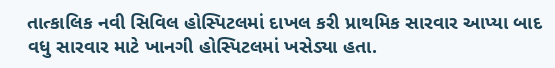તાત્કાલિક નવી સિવિલ હોસ્પિટલમાં દાખલ કરી પ્રાથમિક સારવાર આપ્યા બાદ વધુ સારવાર માટે ખાનગી હોસ્પિટલમાં ખસેડ્યા હતા.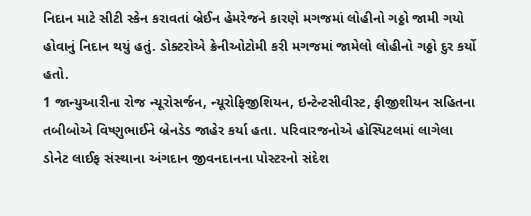નિદાન માટે સીટી સ્કેન કરાવતાં બ્રેઈન હેમરેજને કારણે મગજમાં લોહીનો ગઠ્ઠો જામી ગયો હોવાનું નિદાન થયું હતું. ડોક્ટરોએ ક્રેનીઓટોમી કરી મગજમાં જામેલો લોહીનો ગઠ્ઠો દુર કર્યો હતો.
1 જાન્યુઆરીના રોજ ન્યૂરોસર્જન, ન્યૂરોફિજીશિયન, ઇન્ટેન્ટસીવીસ્ટ, ફીજીશીયન સહિતના તબીબોએ વિષ્ણુભાઈને બ્રેનડેડ જાહેર કર્યા હતા. પરિવારજનોએ હોસ્પિટલમાં લાગેલા ડોનેટ લાઈફ સંસ્થાના અંગદાન જીવનદાનના પોસ્ટરનો સંદેશ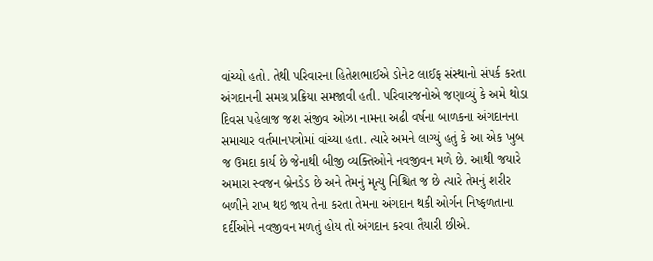વાંચ્યો હતો. તેથી પરિવારના હિતેશભાઈએ ડોનેટ લાઈફ સંસ્થાનો સંપર્ક કરતા અંગદાનની સમગ્ર પ્રક્રિયા સમજાવી હતી. પરિવારજનોએ જણાવ્યું કે અમે થોડા દિવસ પહેલાજ જશ સંજીવ ઓઝા નામના અઢી વર્ષના બાળકના અંગદાનના સમાચાર વર્તમાનપત્રોમાં વાંચ્યા હતા. ત્યારે અમને લાગ્યું હતું કે આ એક ખુબ જ ઉમદા કાર્ય છે જેનાથી બીજી વ્યક્તિઓને નવજીવન મળે છે. આથી જયારે અમારા સ્વજન બ્રેનડેડ છે અને તેમનું મૃત્યુ નિશ્ચિત જ છે ત્યારે તેમનું શરીર બળીને રાખ થઇ જાય તેના કરતા તેમના અંગદાન થકી ઓર્ગન નિષ્ફળતાના દર્દીઓને નવજીવન મળતું હોય તો અંગદાન કરવા તૈયારી છીએ.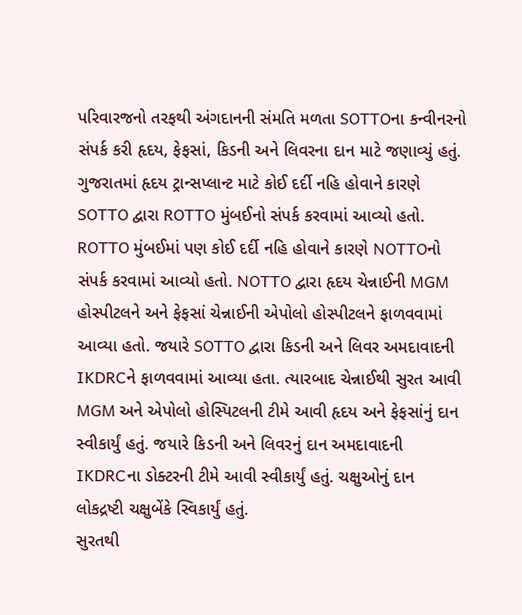પરિવારજનો તરફથી અંગદાનની સંમતિ મળતા SOTTOના કન્વીનરનો સંપર્ક કરી હૃદય, ફેફસાં, કિડની અને લિવરના દાન માટે જણાવ્યું હતું. ગુજરાતમાં હૃદય ટ્રાન્સપ્લાન્ટ માટે કોઈ દર્દી નહિ હોવાને કારણે SOTTO દ્વારા ROTTO મુંબઈનો સંપર્ક કરવામાં આવ્યો હતો. ROTTO મુંબઈમાં પણ કોઈ દર્દી નહિ હોવાને કારણે NOTTOનો સંપર્ક કરવામાં આવ્યો હતો. NOTTO દ્વારા હૃદય ચેન્નાઈની MGM હોસ્પીટલને અને ફેફસાં ચેન્નાઈની એપોલો હોસ્પીટલને ફાળવવામાં આવ્યા હતો. જયારે SOTTO દ્વારા કિડની અને લિવર અમદાવાદની IKDRCને ફાળવવામાં આવ્યા હતા. ત્યારબાદ ચેન્નાઈથી સુરત આવી MGM અને એપોલો હોસ્પિટલની ટીમે આવી હૃદય અને ફેફસાંનું દાન સ્વીકાર્યું હતું. જયારે કિડની અને લિવરનું દાન અમદાવાદની IKDRCના ડોક્ટરની ટીમે આવી સ્વીકાર્યું હતું. ચક્ષુઓનું દાન લોકદ્રષ્ટી ચક્ષુબેંકે સ્વિકાર્યું હતું.
સુરતથી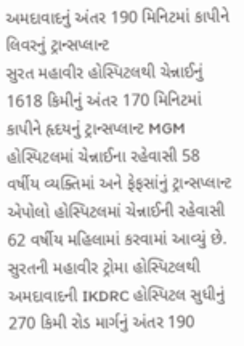અમદાવાદનું અંતર 190 મિનિટમાં કાપીને લિવરનું ટ્રાન્સપ્લાન્ટ
સુરત મહાવીર હોસ્પિટલથી ચેન્નાઈનું 1618 કિમીનું અંતર 170 મિનિટમાં કાપીને હૃદયનું ટ્રાન્સપ્લાન્ટ MGM હોસ્પિટલમાં ચેન્નાઈના રહેવાસી 58 વર્ષીય વ્યક્તિમાં અને ફેફસાંનું ટ્રાન્સપ્લાન્ટ એપોલો હોસ્પિટલમાં ચેન્નાઈની રહેવાસી 62 વર્ષીય મહિલામાં કરવામાં આવ્યું છે. સુરતની મહાવીર ટ્રોમા હોસ્પિટલથી અમદાવાદની IKDRC હોસ્પિટલ સુધીનું 270 કિમી રોડ માર્ગનું અંતર 190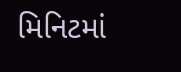મિનિટમાં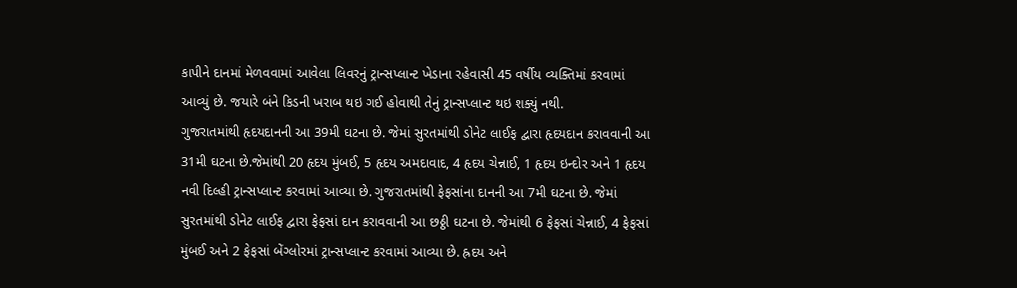કાપીને દાનમાં મેળવવામાં આવેલા લિવરનું ટ્રાન્સપ્લાન્ટ ખેડાના રહેવાસી 45 વર્ષીય વ્યક્તિમાં કરવામાં આવ્યું છે. જયારે બંને કિડની ખરાબ થઇ ગઈ હોવાથી તેનું ટ્રાન્સપ્લાન્ટ થઇ શક્યું નથી.
ગુજરાતમાંથી હૃદયદાનની આ 39મી ઘટના છે. જેમાં સુરતમાંથી ડોનેટ લાઈફ દ્વારા હૃદયદાન કરાવવાની આ 31મી ઘટના છે.જેમાંથી 20 હૃદય મુંબઈ, 5 હૃદય અમદાવાદ, 4 હૃદય ચેન્નાઈ, 1 હૃદય ઇન્દોર અને 1 હૃદય નવી દિલ્હી ટ્રાન્સપ્લાન્ટ કરવામાં આવ્યા છે. ગુજરાતમાંથી ફેફસાંના દાનની આ 7મી ઘટના છે. જેમાં સુરતમાંથી ડોનેટ લાઈફ દ્વારા ફેફસાં દાન કરાવવાની આ છઠ્ઠી ઘટના છે. જેમાંથી 6 ફેફસાં ચેન્નાઈ, 4 ફેફસાં મુંબઈ અને 2 ફેફસાં બેંગ્લોરમાં ટ્રાન્સપ્લાન્ટ કરવામાં આવ્યા છે. હ્રદય અને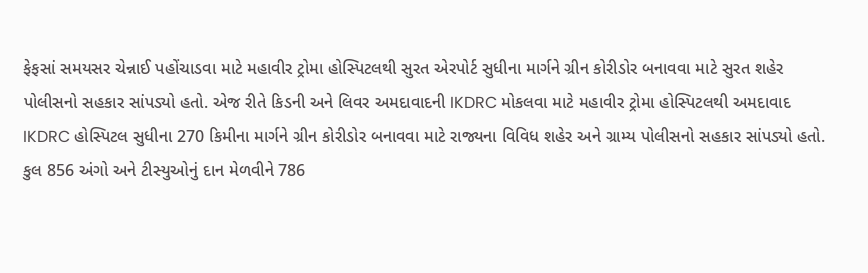ફેફસાં સમયસર ચેન્નાઈ પહોંચાડવા માટે મહાવીર ટ્રોમા હોસ્પિટલથી સુરત એરપોર્ટ સુધીના માર્ગને ગ્રીન કોરીડોર બનાવવા માટે સુરત શહેર પોલીસનો સહકાર સાંપડ્યો હતો. એજ રીતે કિડની અને લિવર અમદાવાદની IKDRC મોકલવા માટે મહાવીર ટ્રોમા હોસ્પિટલથી અમદાવાદ IKDRC હોસ્પિટલ સુધીના 270 કિમીના માર્ગને ગ્રીન કોરીડોર બનાવવા માટે રાજ્યના વિવિધ શહેર અને ગ્રામ્ય પોલીસનો સહકાર સાંપડ્યો હતો.
કુલ 856 અંગો અને ટીસ્યુઓનું દાન મેળવીને 786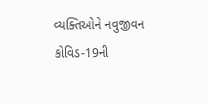વ્યક્તિઓને નવુજીવન
કોવિડ-19ની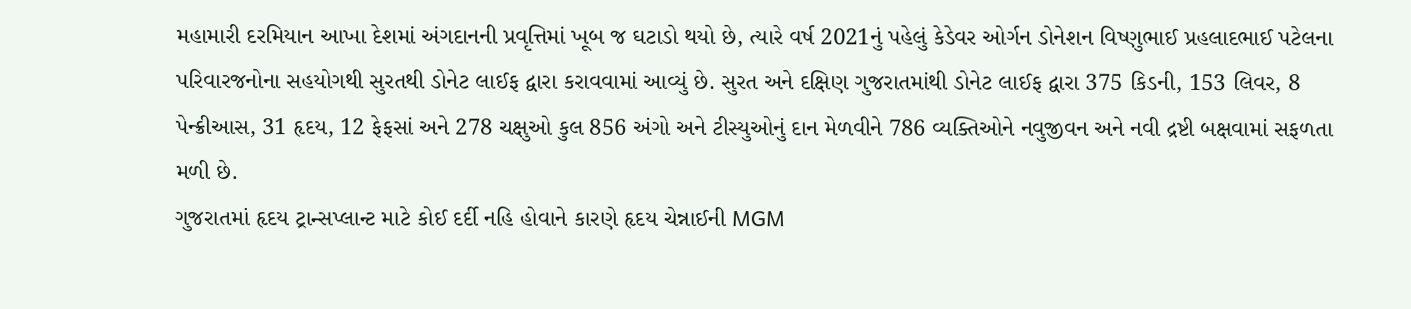મહામારી દરમિયાન આખા દેશમાં અંગદાનની પ્રવૃત્તિમાં ખૂબ જ ઘટાડો થયો છે, ત્યારે વર્ષ 2021નું પહેલું કેડેવર ઓર્ગન ડોનેશન વિષ્ણુભાઈ પ્રહલાદભાઈ પટેલના પરિવારજનોના સહયોગથી સુરતથી ડોનેટ લાઈફ દ્વારા કરાવવામાં આવ્યું છે. સુરત અને દક્ષિણ ગુજરાતમાંથી ડોનેટ લાઈફ દ્વારા 375 કિડની, 153 લિવર, 8 પેન્ક્રીઆસ, 31 હૃદય, 12 ફેફસાં અને 278 ચક્ષુઓ કુલ 856 અંગો અને ટીસ્યુઓનું દાન મેળવીને 786 વ્યક્તિઓને નવુજીવન અને નવી દ્રષ્ટી બક્ષવામાં સફળતા મળી છે.
ગુજરાતમાં હૃદય ટ્રાન્સપ્લાન્ટ માટે કોઈ દર્દી નહિ હોવાને કારણે હૃદય ચેન્નાઈની MGM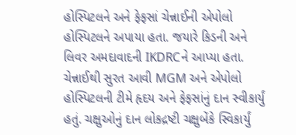હોસ્પિટલને અને ફેફસાં ચેન્નાઈની એપોલો હોસ્પિટલને અપાયા હતા. જયારે કિડની અને લિવર અમદાવાદની IKDRCને આપ્યા હતા. ચેન્નાઈથી સુરત આવી MGM અને એપોલો હોસ્પિટલની ટીમે હૃદય અને ફેફસાંનું દાન સ્વીકાર્યું હતું. ચક્ષુઓનું દાન લોકદ્રષ્ટી ચક્ષુબેંકે સ્વિકાર્યું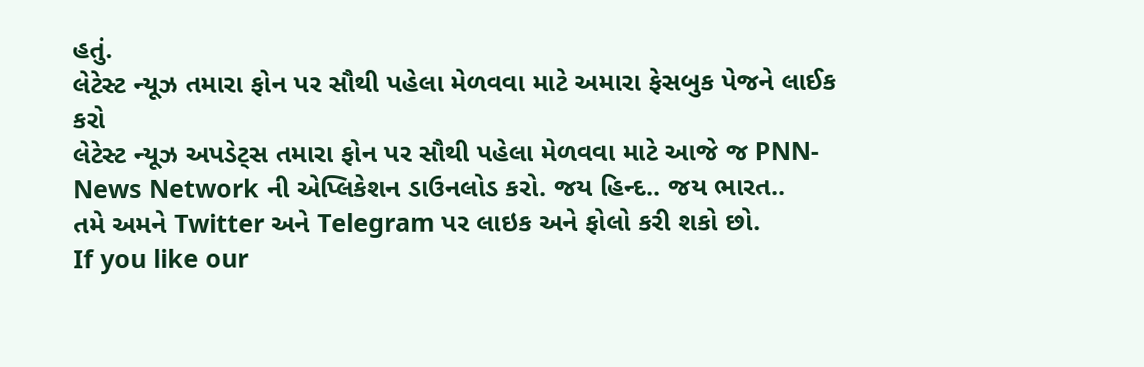હતું.
લેટેસ્ટ ન્યૂઝ તમારા ફોન પર સૌથી પહેલા મેળવવા માટે અમારા ફેસબુક પેજને લાઈક કરો
લેટેસ્ટ ન્યૂઝ અપડેટ્સ તમારા ફોન પર સૌથી પહેલા મેળવવા માટે આજે જ PNN- News Network ની એપ્લિકેશન ડાઉનલોડ કરો. જય હિન્દ.. જય ભારત..
તમે અમને Twitter અને Telegram પર લાઇક અને ફોલો કરી શકો છો.
If you like our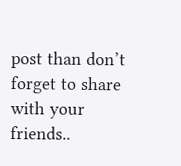post than don’t forget to share with your friends..